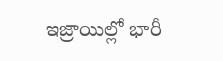ఇజ్రాయిల్లో భారీ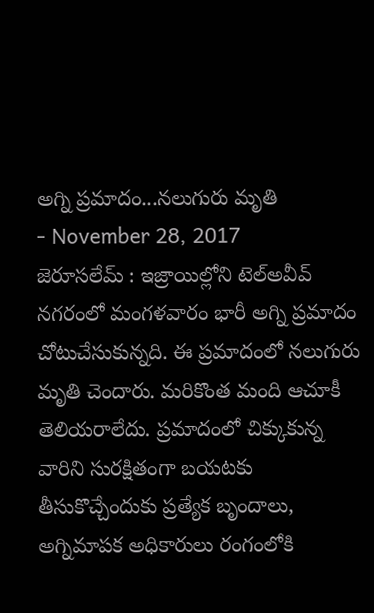అగ్ని ప్రమాదం...నలుగురు మృతి
- November 28, 2017
జెరూసలేమ్ : ఇజ్రాయిల్లోని టెల్అవీవ్ నగరంలో మంగళవారం భారీ అగ్ని ప్రమాదం చోటుచేసుకున్నది. ఈ ప్రమాదంలో నలుగురు మృతి చెందారు. మరికొంత మంది ఆచూకీ తెలియరాలేదు. ప్రమాదంలో చిక్కుకున్న వారిని సురక్షితంగా బయటకు తీసుకొచ్చేందుకు ప్రత్యేక బృందాలు, అగ్నిమాపక అధికారులు రంగంలోకి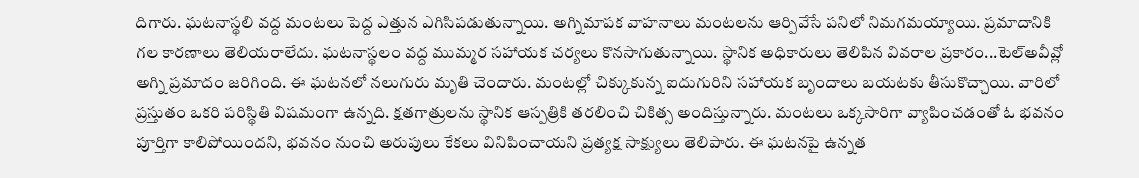దిగారు. ఘటనాస్థలి వద్ద మంటలు పెద్ద ఎత్తున ఎగిసిపడుతున్నాయి. అగ్నిమాపక వాహనాలు మంటలను ఆర్పివేసే పనిలో నిమగమయ్యాయి. ప్రమాదానికి గల కారణాలు తెలియరాలేదు. ఘటనాస్థలం వద్ద ముమ్మర సహాయక చర్యలు కొనసాగుతున్నాయి. స్థానిక అధికారులు తెలిపిన వివరాల ప్రకారం...టెల్అవీవ్లో అగ్ని ప్రమాదం జరిగింది. ఈ ఘటనలో నలుగురు మృతి చెందారు. మంటల్లో చిక్కుకున్న ఐదుగురిని సహాయక బృందాలు బయటకు తీసుకొచ్చాయి. వారిలో ప్రస్తుతం ఒకరి పరిస్థితి విషమంగా ఉన్నది. క్షతగాత్రులను స్థానిక ఆస్పత్రికి తరలించి చికిత్స అందిస్తున్నారు. మంటలు ఒక్కసారిగా వ్యాపించడంతో ఓ భవనం పూర్తిగా కాలిపోయిందని, భవనం నుంచి అరుపులు కేకలు వినిపించాయని ప్రత్యక్ష సాక్ష్యులు తెలిపారు. ఈ ఘటనపై ఉన్నత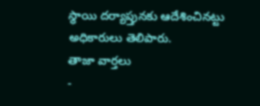స్థాయి దర్యాప్తునకు ఆదేశించినట్టు అధికారులు తెలిపారు.
తాజా వార్తలు
-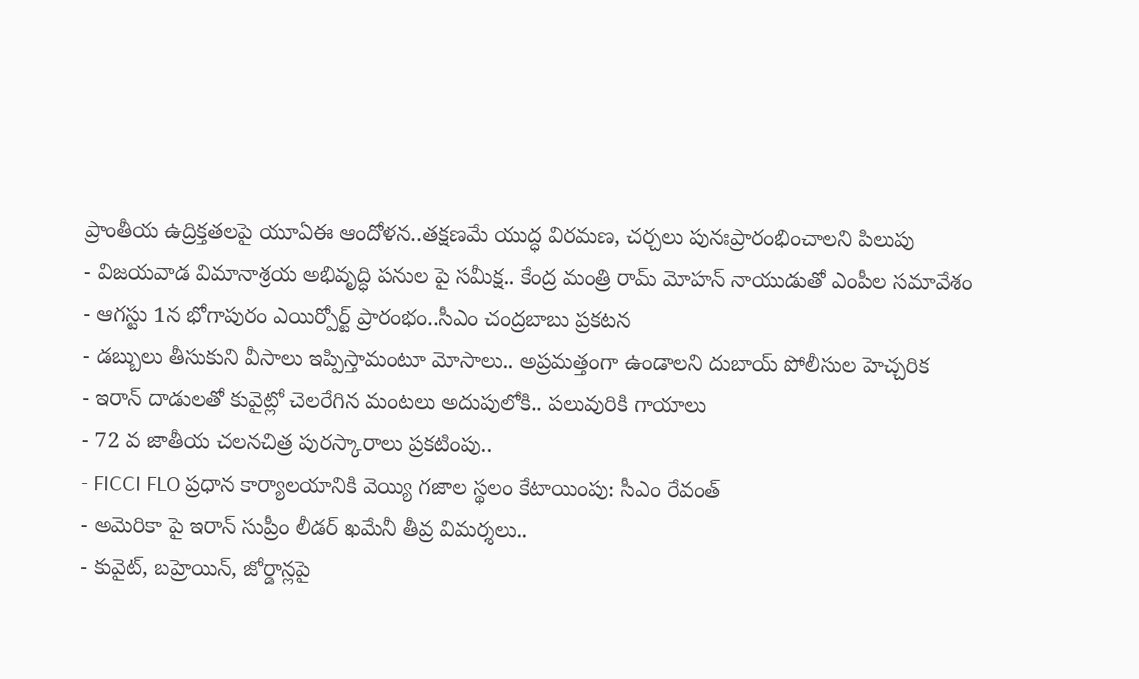ప్రాంతీయ ఉద్రిక్తతలపై యూఏఈ ఆందోళన..తక్షణమే యుద్ధ విరమణ, చర్చలు పునఃప్రారంభించాలని పిలుపు
- విజయవాడ విమానాశ్రయ అభివృద్ధి పనుల పై సమీక్ష.. కేంద్ర మంత్రి రామ్ మోహన్ నాయుడుతో ఎంపీల సమావేశం
- ఆగస్టు 1న భోగాపురం ఎయిర్పోర్ట్ ప్రారంభం..సీఎం చంద్రబాబు ప్రకటన
- డబ్బులు తీసుకుని వీసాలు ఇప్పిస్తామంటూ మోసాలు.. అప్రమత్తంగా ఉండాలని దుబాయ్ పోలీసుల హెచ్చరిక
- ఇరాన్ దాడులతో కువైట్లో చెలరేగిన మంటలు అదుపులోకి.. పలువురికి గాయాలు
- 72 వ జాతీయ చలనచిత్ర పురస్కారాలు ప్రకటింపు..
- FICCI FLO ప్రధాన కార్యాలయానికి వెయ్యి గజాల స్థలం కేటాయింపు: సీఎం రేవంత్
- అమెరికా పై ఇరాన్ సుప్రీం లీడర్ ఖమేనీ తీవ్ర విమర్శలు..
- కువైట్, బహ్రెయిన్, జోర్డాన్లపై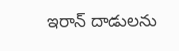ఇరాన్ దాడులను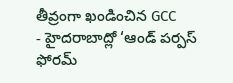తీవ్రంగా ఖండించిన GCC
- హైదరాబాద్లో ‘ఆండ్ పర్పస్ ఫోరమ్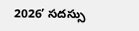2026’ సదస్సు